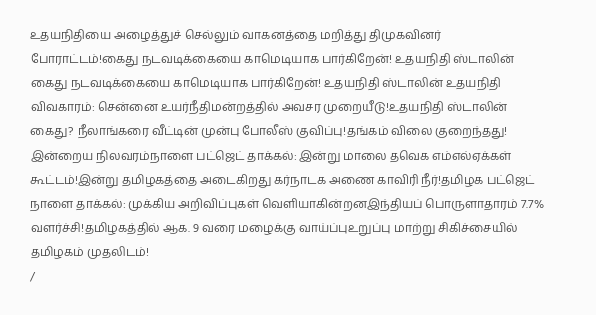உதயநிதியை அழைத்துச் செல்லும் வாகனத்தை மறித்து திமுகவினர் போராட்டம்!கைது நடவடிக்கையை காமெடியாக பார்கிறேன்! உதயநிதி ஸ்டாலின் கைது நடவடிக்கையை காமெடியாக பார்கிறேன்! உதயநிதி ஸ்டாலின் உதயநிதி விவகாரம்: சென்னை உயர்நீதிமன்றத்தில் அவசர முறையீடு!உதயநிதி ஸ்டாலின் கைது? நீலாங்கரை வீட்டின் முன்பு போலீஸ் குவிப்பு!தங்கம் விலை குறைந்தது! இன்றைய நிலவரம்நாளை பட்ஜெட் தாக்கல்: இன்று மாலை தவெக எம்எல்ஏக்கள் கூட்டம்!இன்று தமிழகத்தை அடைகிறது கர்நாடக அணை காவிரி நீர்!தமிழக பட்ஜெட் நாளை தாக்கல்: முக்கிய அறிவிப்புகள் வெளியாகின்றனஇந்தியப் பொருளாதாரம் 7.7% வளர்ச்சி!தமிழகத்தில் ஆக. 9 வரை மழைக்கு வாய்ப்புஉறுப்பு மாற்று சிகிச்சையில் தமிழகம் முதலிடம்!
/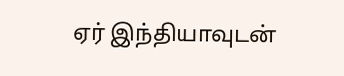ஏர் இந்தியாவுடன்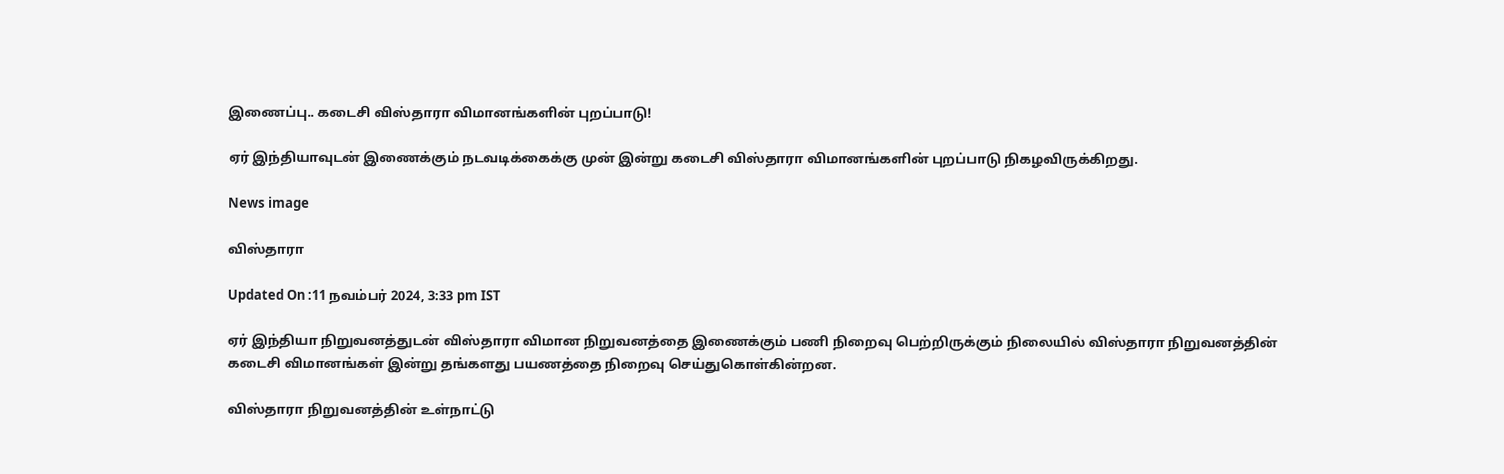இணைப்பு.. கடைசி விஸ்தாரா விமானங்களின் புறப்பாடு!

ஏர் இந்தியாவுடன் இணைக்கும் நடவடிக்கைக்கு முன் இன்று கடைசி விஸ்தாரா விமானங்களின் புறப்பாடு நிகழவிருக்கிறது.

News image

விஸ்தாரா

Updated On :11 நவம்பர் 2024, 3:33 pm IST

ஏர் இந்தியா நிறுவனத்துடன் விஸ்தாரா விமான நிறுவனத்தை இணைக்கும் பணி நிறைவு பெற்றிருக்கும் நிலையில் விஸ்தாரா நிறுவனத்தின் கடைசி விமானங்கள் இன்று தங்களது பயணத்தை நிறைவு செய்துகொள்கின்றன.

விஸ்தாரா நிறுவனத்தின் உள்நாட்டு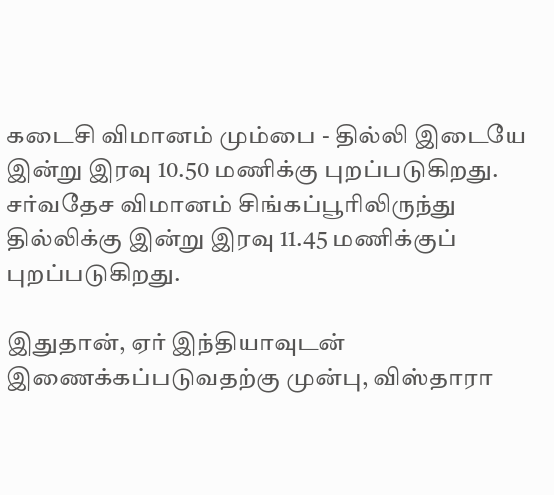கடைசி விமானம் மும்பை - தில்லி இடையே இன்று இரவு 10.50 மணிக்கு புறப்படுகிறது. சர்வதேச விமானம் சிங்கப்பூரிலிருந்து தில்லிக்கு இன்று இரவு 11.45 மணிக்குப் புறப்படுகிறது.

இதுதான், ஏர் இந்தியாவுடன் இணைக்கப்படுவதற்கு முன்பு, விஸ்தாரா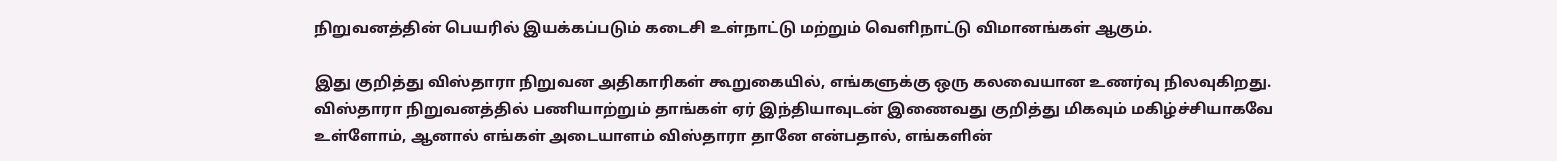நிறுவனத்தின் பெயரில் இயக்கப்படும் கடைசி உள்நாட்டு மற்றும் வெளிநாட்டு விமானங்கள் ஆகும்.

இது குறித்து விஸ்தாரா நிறுவன அதிகாரிகள் கூறுகையில், எங்களுக்கு ஒரு கலவையான உணர்வு நிலவுகிறது. விஸ்தாரா நிறுவனத்தில் பணியாற்றும் தாங்கள் ஏர் இந்தியாவுடன் இணைவது குறித்து மிகவும் மகிழ்ச்சியாகவே உள்ளோம், ஆனால் எங்கள் அடையாளம் விஸ்தாரா தானே என்பதால், எங்களின்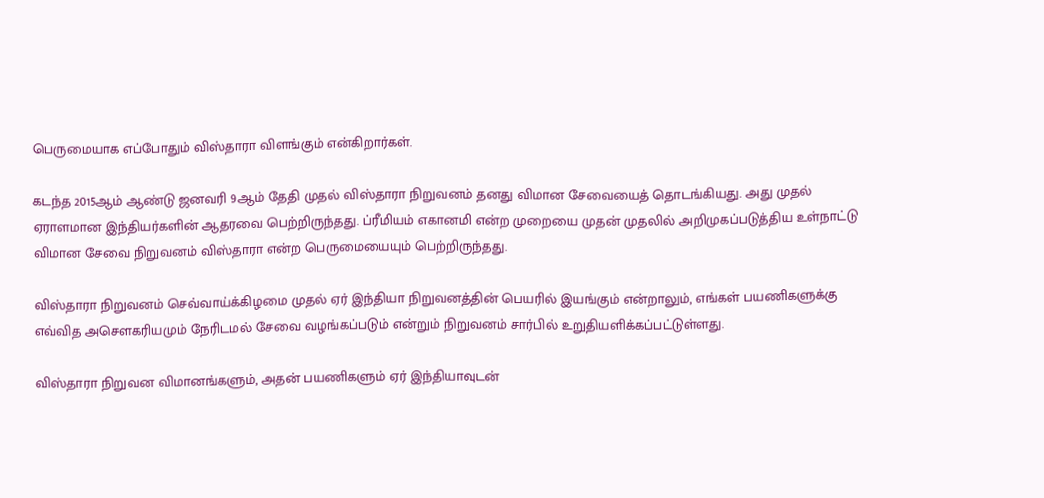பெருமையாக எப்போதும் விஸ்தாரா விளங்கும் என்கிறார்கள்.

கடந்த 2015ஆம் ஆண்டு ஜனவரி 9ஆம் தேதி முதல் விஸ்தாரா நிறுவனம் தனது விமான சேவையைத் தொடங்கியது. அது முதல் ஏராளமான இந்தியர்களின் ஆதரவை பெற்றிருந்தது. ப்ரீமியம் எகானமி என்ற முறையை முதன் முதலில் அறிமுகப்படுத்திய உள்நாட்டு விமான சேவை நிறுவனம் விஸ்தாரா என்ற பெருமையையும் பெற்றிருந்தது.

விஸ்தாரா நிறுவனம் செவ்வாய்க்கிழமை முதல் ஏர் இந்தியா நிறுவனத்தின் பெயரில் இயங்கும் என்றாலும், எங்கள் பயணிகளுக்கு எவ்வித அசௌகரியமும் நேரிடமல் சேவை வழங்கப்படும் என்றும் நிறுவனம் சார்பில் உறுதியளிக்கப்பட்டுள்ளது.

விஸ்தாரா நிறுவன விமானங்களும், அதன் பயணிகளும் ஏர் இந்தியாவுடன்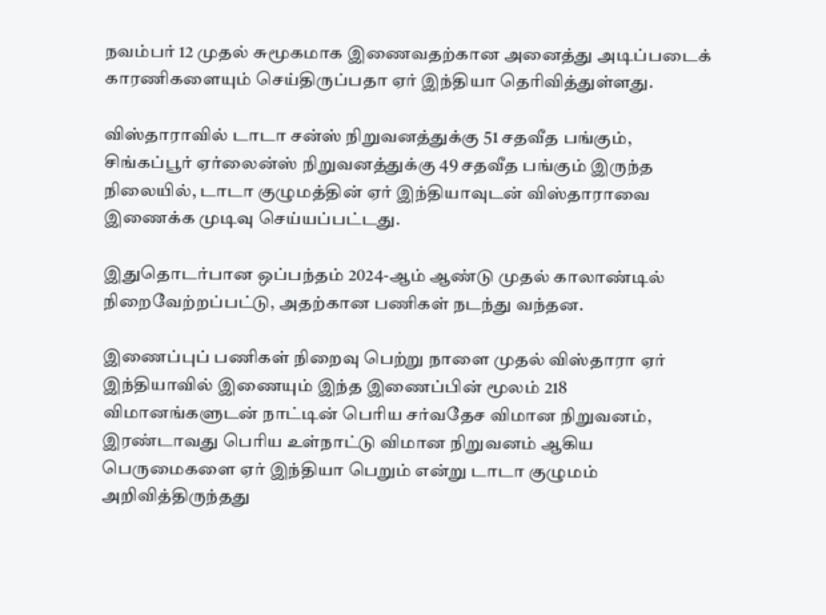நவம்பர் 12 முதல் சுமூகமாக இணைவதற்கான அனைத்து அடிப்படைக் காரணிகளையும் செய்திருப்பதா ஏர் இந்தியா தெரிவித்துள்ளது.

விஸ்தாராவில் டாடா சன்ஸ் நிறுவனத்துக்கு 51 சதவீத பங்கும், சிங்கப்பூர் ஏர்லைன்ஸ் நிறுவனத்துக்கு 49 சதவீத பங்கும் இருந்த நிலையில், டாடா குழுமத்தின் ஏர் இந்தியாவுடன் விஸ்தாராவை இணைக்க முடிவு செய்யப்பட்டது.

இதுதொடர்பான ஒப்பந்தம் 2024-ஆம் ஆண்டு முதல் காலாண்டில் நிறைவேற்றப்பட்டு, அதற்கான பணிகள் நடந்து வந்தன.

இணைப்புப் பணிகள் நிறைவு பெற்று நாளை முதல் விஸ்தாரா ஏர் இந்தியாவில் இணையும் இந்த இணைப்பின் மூலம் 218 விமானங்களுடன் நாட்டின் பெரிய சர்வதேச விமான நிறுவனம், இரண்டாவது பெரிய உள்நாட்டு விமான நிறுவனம் ஆகிய பெருமைகளை ஏர் இந்தியா பெறும் என்று டாடா குழுமம் அறிவித்திருந்தது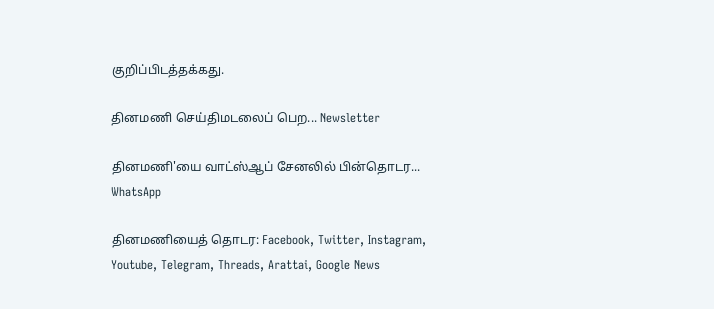குறிப்பிடத்தக்கது.

தினமணி செய்திமடலைப் பெற... Newsletter

தினமணி'யை வாட்ஸ்ஆப் சேனலில் பின்தொடர... WhatsApp

தினமணியைத் தொடர: Facebook, Twitter, Instagram, Youtube, Telegram, Threads, Arattai, Google News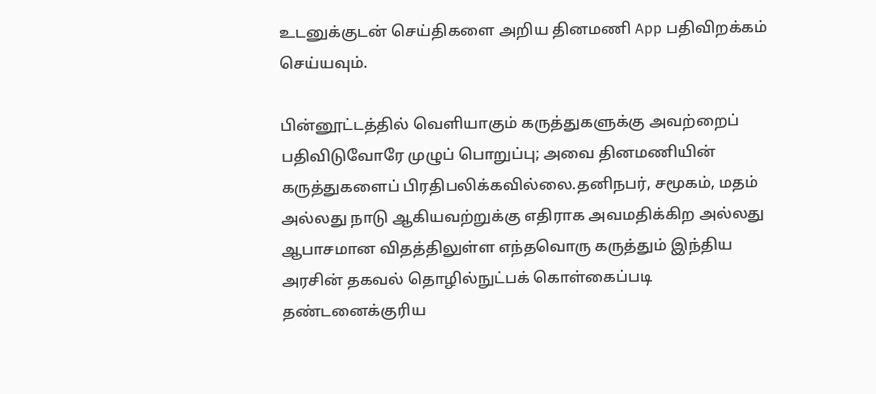உடனுக்குடன் செய்திகளை அறிய தினமணி App பதிவிறக்கம் செய்யவும்.

பின்னூட்டத்தில் வெளியாகும் கருத்துகளுக்கு அவற்றைப் பதிவிடுவோரே முழுப் பொறுப்பு; அவை தினமணியின் கருத்துகளைப் பிரதிபலிக்கவில்லை.தனிநபர், சமூகம், மதம் அல்லது நாடு ஆகியவற்றுக்கு எதிராக அவமதிக்கிற அல்லது ஆபாசமான விதத்திலுள்ள எந்தவொரு கருத்தும் இந்திய அரசின் தகவல் தொழில்நுட்பக் கொள்கைப்படி தண்டனைக்குரிய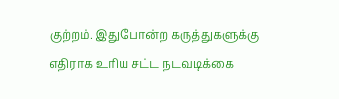குற்றம். இதுபோன்ற கருத்துகளுக்கு எதிராக உரிய சட்ட நடவடிக்கை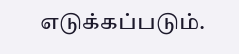எடுக்கப்படும்.